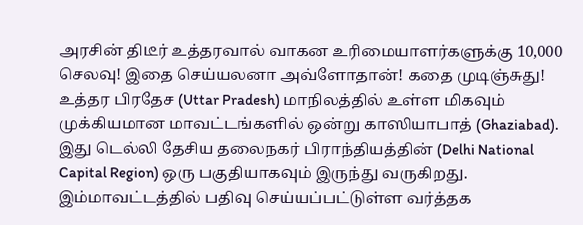அரசின் திடீர் உத்தரவால் வாகன உரிமையாளர்களுக்கு 10,000 செலவு! இதை செய்யலனா அவ்ளோதான்! கதை முடிஞ்சுது!
உத்தர பிரதேச (Uttar Pradesh) மாநிலத்தில் உள்ள மிகவும் முக்கியமான மாவட்டங்களில் ஒன்று காஸியாபாத் (Ghaziabad). இது டெல்லி தேசிய தலைநகர் பிராந்தியத்தின் (Delhi National Capital Region) ஒரு பகுதியாகவும் இருந்து வருகிறது. இம்மாவட்டத்தில் பதிவு செய்யப்பட்டுள்ள வர்த்தக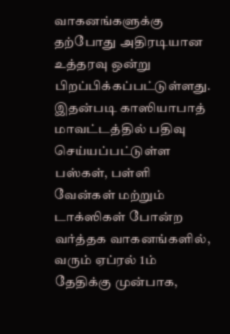வாகனங்களுக்கு தற்போது அதிரடியான உத்தரவு ஒன்று பிறப்பிக்கப்பட்டுள்ளது.
இதன்படி காஸியாபாத் மாவட்டத்தில் பதிவு செய்யப்பட்டுள்ள பஸ்கள், பள்ளி வேன்கள் மற்றும் டாக்ஸிகள் போன்ற வர்த்தக வாகனங்களில், வரும் ஏப்ரல் 1ம் தேதிக்கு முன்பாக,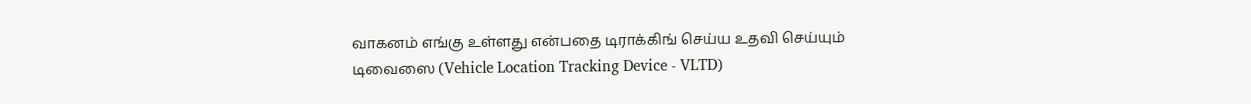வாகனம் எங்கு உள்ளது என்பதை டிராக்கிங் செய்ய உதவி செய்யும் டிவைஸை (Vehicle Location Tracking Device - VLTD)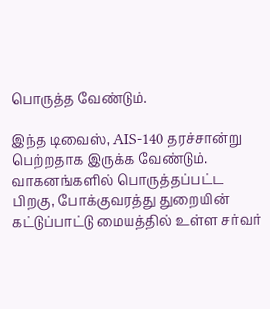பொருத்த வேண்டும்.

இந்த டிவைஸ், AIS-140 தரச்சான்று பெற்றதாக இருக்க வேண்டும். வாகனங்களில் பொருத்தப்பட்ட பிறகு, போக்குவரத்து துறையின் கட்டுப்பாட்டு மையத்தில் உள்ள சர்வர்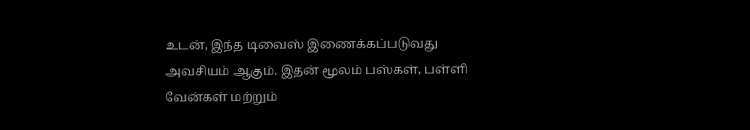உடன், இந்த டிவைஸ் இணைக்கப்படுவது அவசியம் ஆகும். இதன் மூலம் பஸ்கள், பள்ளி வேன்கள் மற்றும்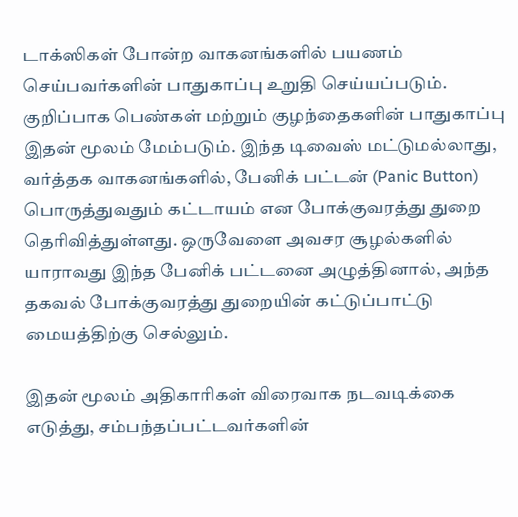டாக்ஸிகள் போன்ற வாகனங்களில் பயணம் செய்பவர்களின் பாதுகாப்பு உறுதி செய்யப்படும்.
குறிப்பாக பெண்கள் மற்றும் குழந்தைகளின் பாதுகாப்பு இதன் மூலம் மேம்படும். இந்த டிவைஸ் மட்டுமல்லாது, வர்த்தக வாகனங்களில், பேனிக் பட்டன் (Panic Button) பொருத்துவதும் கட்டாயம் என போக்குவரத்து துறை தெரிவித்துள்ளது. ஒருவேளை அவசர சூழல்களில் யாராவது இந்த பேனிக் பட்டனை அழுத்தினால், அந்த தகவல் போக்குவரத்து துறையின் கட்டுப்பாட்டு மையத்திற்கு செல்லும்.

இதன் மூலம் அதிகாரிகள் விரைவாக நடவடிக்கை எடுத்து, சம்பந்தப்பட்டவர்களின்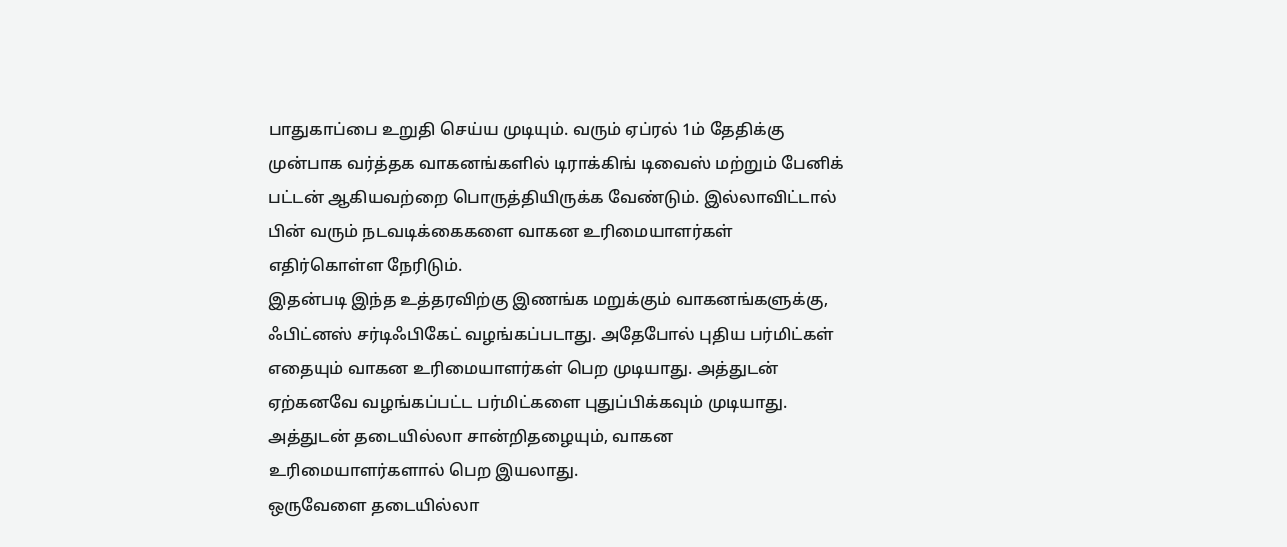பாதுகாப்பை உறுதி செய்ய முடியும். வரும் ஏப்ரல் 1ம் தேதிக்கு முன்பாக வர்த்தக வாகனங்களில் டிராக்கிங் டிவைஸ் மற்றும் பேனிக் பட்டன் ஆகியவற்றை பொருத்தியிருக்க வேண்டும். இல்லாவிட்டால் பின் வரும் நடவடிக்கைகளை வாகன உரிமையாளர்கள் எதிர்கொள்ள நேரிடும்.
இதன்படி இந்த உத்தரவிற்கு இணங்க மறுக்கும் வாகனங்களுக்கு, ஃபிட்னஸ் சர்டிஃபிகேட் வழங்கப்படாது. அதேபோல் புதிய பர்மிட்கள் எதையும் வாகன உரிமையாளர்கள் பெற முடியாது. அத்துடன் ஏற்கனவே வழங்கப்பட்ட பர்மிட்களை புதுப்பிக்கவும் முடியாது. அத்துடன் தடையில்லா சான்றிதழையும், வாகன உரிமையாளர்களால் பெற இயலாது.
ஒருவேளை தடையில்லா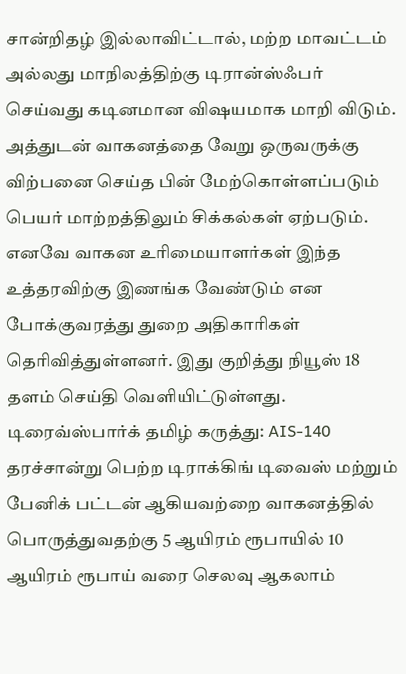சான்றிதழ் இல்லாவிட்டால், மற்ற மாவட்டம் அல்லது மாநிலத்திற்கு டிரான்ஸ்ஃபர் செய்வது கடினமான விஷயமாக மாறி விடும். அத்துடன் வாகனத்தை வேறு ஒருவருக்கு விற்பனை செய்த பின் மேற்கொள்ளப்படும் பெயர் மாற்றத்திலும் சிக்கல்கள் ஏற்படும். எனவே வாகன உரிமையாளர்கள் இந்த உத்தரவிற்கு இணங்க வேண்டும் என போக்குவரத்து துறை அதிகாரிகள் தெரிவித்துள்ளனர். இது குறித்து நியூஸ் 18 தளம் செய்தி வெளியிட்டுள்ளது.
டிரைவ்ஸ்பார்க் தமிழ் கருத்து: AIS-140 தரச்சான்று பெற்ற டிராக்கிங் டிவைஸ் மற்றும் பேனிக் பட்டன் ஆகியவற்றை வாகனத்தில் பொருத்துவதற்கு 5 ஆயிரம் ரூபாயில் 10 ஆயிரம் ரூபாய் வரை செலவு ஆகலாம்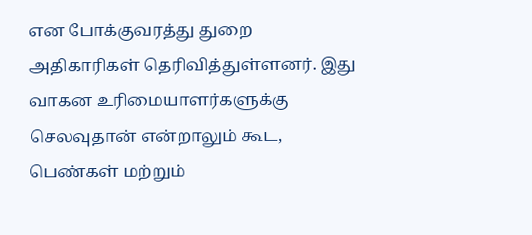என போக்குவரத்து துறை அதிகாரிகள் தெரிவித்துள்ளனர். இது வாகன உரிமையாளர்களுக்கு செலவுதான் என்றாலும் கூட, பெண்கள் மற்றும்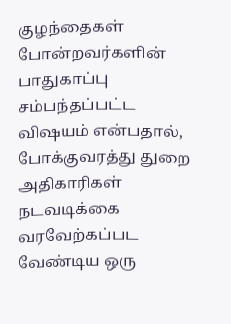குழந்தைகள் போன்றவர்களின் பாதுகாப்பு சம்பந்தப்பட்ட விஷயம் என்பதால், போக்குவரத்து துறை அதிகாரிகள் நடவடிக்கை வரவேற்கப்பட வேண்டிய ஒரு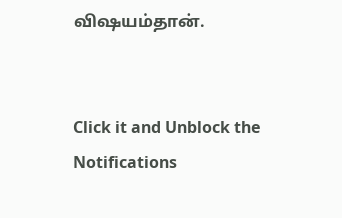விஷயம்தான்.


Click it and Unblock the Notifications